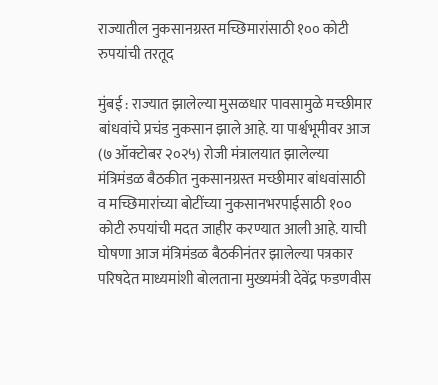राज्यातील नुकसानग्रस्त मच्छिमारांसाठी १०० कोटी रुपयांची तरतूद

मुंबई : राज्यात झालेल्या मुसळधार पावसामुळे मच्छीमार बांधवांचे प्रचंड नुकसान झाले आहे. या पार्श्वभूमीवर आज (७ ऑक्टोबर २०२५) रोजी मंत्रालयात झालेल्या मंत्रिमंडळ बैठकीत नुकसानग्रस्त मच्छीमार बांधवांसाठी व मच्छिमारांच्या बोटींच्या नुकसानभरपाईसाठी १०० कोटी रुपयांची मदत जाहीर करण्यात आली आहे. याची घोषणा आज मंत्रिमंडळ बैठकीनंतर झालेल्या पत्रकार परिषदेत माध्यमांशी बोलताना मुख्यमंत्री देवेंद्र फडणवीस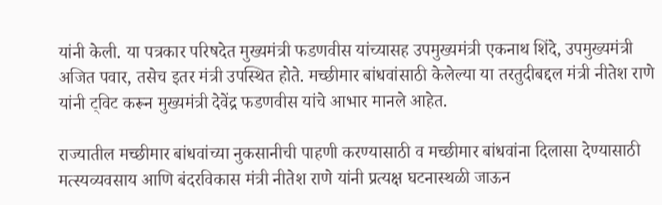यांनी केली. या पत्रकार परिषदेत मुख्यमंत्री फडणवीस यांच्यासह उपमुख्यमंत्री एकनाथ शिंदे, उपमुख्यमंत्री अजित पवार, तसेच इतर मंत्री उपस्थित होते. मच्छीमार बांधवांसाठी केलेल्या या तरतुदीबद्दल मंत्री नीतेश राणे यांनी ट्विट करून मुख्यमंत्री देवेंद्र फडणवीस यांचे आभार मानले आहेत.

राज्यातील मच्छीमार बांधवांच्या नुकसानीची पाहणी करण्यासाठी व मच्छीमार बांधवांना दिलासा देण्यासाठी मत्स्यव्यवसाय आणि बंदरविकास मंत्री नीतेश राणे यांनी प्रत्यक्ष घटनास्थळी जाऊन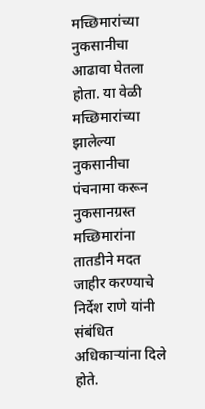मच्छिमारांच्या नुकसानीचा आढावा घेतला होता. या वेळी मच्छिमारांच्या झालेल्या नुकसानीचा पंचनामा करून नुकसानग्रस्त मच्छिमारांना तातडीने मदत जाहीर करण्याचे निर्देश राणे यांनी संबंधित अधिकाऱ्यांना दिले होते.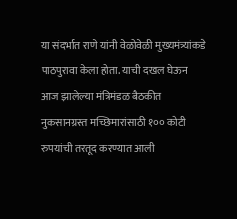या संदर्भात राणे यांनी वेळोवेळी मुख्यमंत्र्यांकडे पाठपुरावा केला होता. याची दखल घेऊन आज झालेल्या मंत्रिमंडळ बैठकीत नुकसानग्रस्त मच्छिमारांसाठी १०० कोटी रुपयांची तरतूद करण्यात आली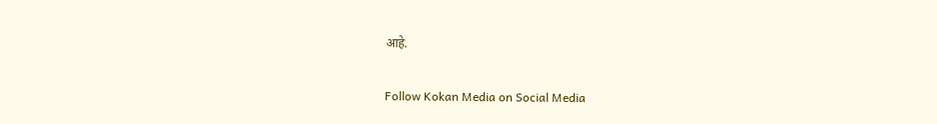आहे.

Follow Kokan Media on Social Media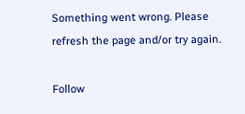Something went wrong. Please refresh the page and/or try again.

Follow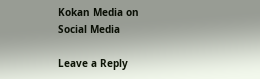Kokan Media on Social Media

Leave a Reply